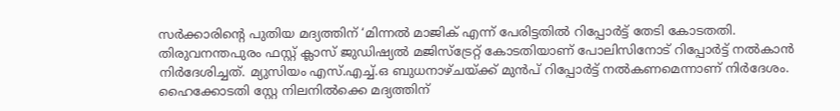സർക്കാരിന്റെ പുതിയ മദ്യത്തിന് ‘മിന്നൽ മാജിക് എന്ന് പേരിട്ടതിൽ റിപ്പോർട്ട് തേടി കോടതതി. തിരുവനന്തപുരം ഫസ്റ്റ് ക്ലാസ് ജുഡിഷ്യൽ മജിസ്ട്രേറ്റ് കോടതിയാണ് പോലിസിനോട് റിപ്പോർട്ട് നൽകാൻ നിർദേശിച്ചത്. മ്യുസിയം എസ്.എച്ച്.ഒ ബുധനാഴ്ചയ്ക്ക് മുൻപ് റിപ്പോർട്ട് നൽകണമെന്നാണ് നിർദേശം. ഹൈക്കോടതി സ്റ്റേ നിലനിൽക്കെ മദ്യത്തിന്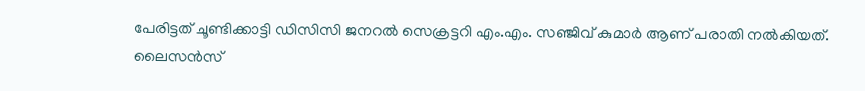പേരിട്ടത് ചൂണ്ടിക്കാട്ടി ഡിസിസി ജനറൽ സെക്രട്ടറി എം.എം. സഞ്ജിവ് കുമാർ ആണ് പരാതി നൽകിയത്.
ലൈസൻസ്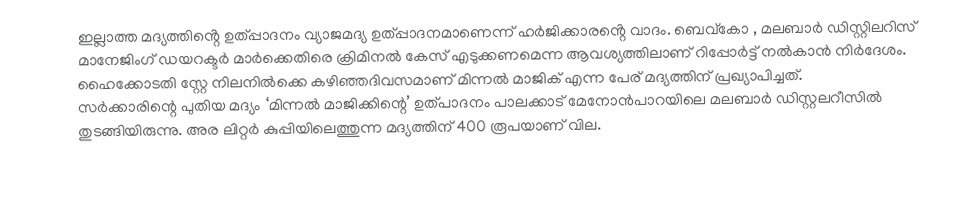ഇല്ലാത്ത മദ്യത്തിൻ്റെ ഉത്പ്പാദനം വ്യാജമദ്യ ഉത്പ്പാദനമാണെന്ന് ഹർജിക്കാരൻ്റെ വാദം. ബെവ്കോ , മലബാർ ഡിസ്റ്റിലറിസ് മാനേജിംഗ് ഡയറക്ടർ മാർക്കെതിരെ ക്രിമിനൽ കേസ് എടുക്കണമെന്ന ആവശ്യത്തിലാണ് റിപ്പോർട്ട് നൽകാൻ നിർദേശം. ഹൈക്കോടതി സ്റ്റേ നിലനിൽക്കെ കഴിഞ്ഞദിവസമാണ് മിന്നൽ മാജിക് എന്ന പേര് മദ്യത്തിന് പ്രഖ്യാപിച്ചത്.
സർക്കാരിന്റെ പുതിയ മദ്യം ‘മിന്നൽ മാജിക്കിന്റെ’ ഉത്പാദനം പാലക്കാട് മേനോൻപാറയിലെ മലബാർ ഡിസ്റ്റലറീസിൽ തുടങ്ങിയിരുന്നു. അര ലിറ്റർ കുപ്പിയിലെത്തുന്ന മദ്യത്തിന് 400 രൂപയാണ് വില.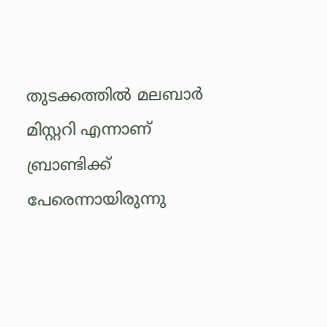തുടക്കത്തിൽ മലബാർ മിസ്റ്ററി എന്നാണ് ബ്രാണ്ടിക്ക് പേരെന്നായിരുന്നു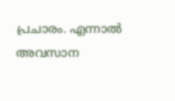പ്രചാരം. എന്നാൽ അവസാന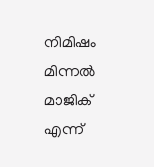നിമിഷം മിന്നൽ മാജിക് എന്ന്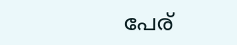പേര്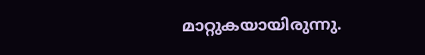മാറ്റുകയായിരുന്നു.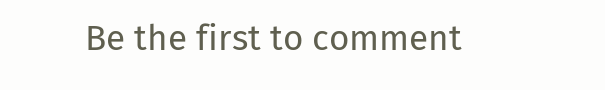Be the first to comment